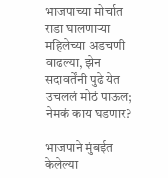भाजपाच्या मोर्चात राडा घालणाऱ्या महिलेच्या अडचणी वाढल्या, झेन सदावर्तेंनी पुढे येत उचललं मोठं पाऊल; नेमकं काय घडणार?

भाजपाने मुंबईत केलेल्या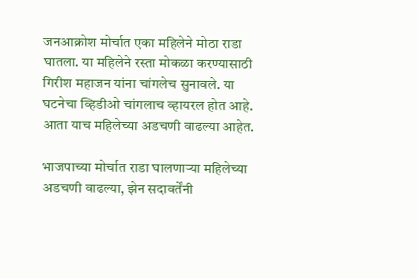जनआक्रोश मोर्चात एका महिलेने मोठा राडा घातला. या महिलेने रस्ता मोकळा करण्यासाठी गिरीश महाजन यांना चांगलेच सुनावले. या घटनेचा व्हिडीओ चांगलाच व्हायरल होत आहे. आता याच महिलेच्या अडचणी वाढल्या आहेत.

भाजपाच्या मोर्चात राडा घालणाऱ्या महिलेच्या अडचणी वाढल्या, झेन सदावर्तेंनी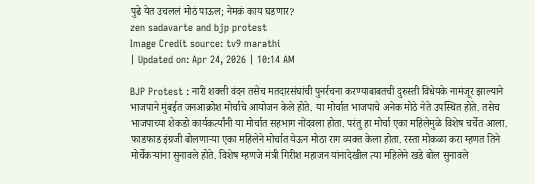पुढे येत उचललं मोठं पाऊल; नेमकं काय घडणार?
zen sadavarte and bjp protest
Image Credit source: tv9 marathi
| Updated on: Apr 24, 2026 | 10:14 AM

BJP Protest : नारी शक्ती वंदन तसेच मतदारसंघांची पुनर्रचना करण्याबाबतची दुरुस्ती विधेयके नामंजूर झाल्याने भाजपाने मुंबईत जनआक्रोश मोर्चाचे आयोजन केले होते. या मोर्चात भाजपाचे अनेक मोठे नेते उपस्थित होते. तसेच भाजपाच्या शेकडो कार्यकर्त्यांनी या मोर्चात सहभाग नोंदवला होता. परंतु हा मोर्चा एका महिलेमुळे विशेष चर्चेत आला. फाडफाड इंग्रजी बोलणाऱ्या एका महिलेने मोर्चात येऊन मोठा राग व्यक्त केला होता. रस्ता मोकळा करा म्हणत तिने मोर्चेकऱ्यांना सुनावले होते. विशेष म्हणजे मंत्री गिरीश महाजन यांनादेखील त्या महिलेने खडे बोल सुनावले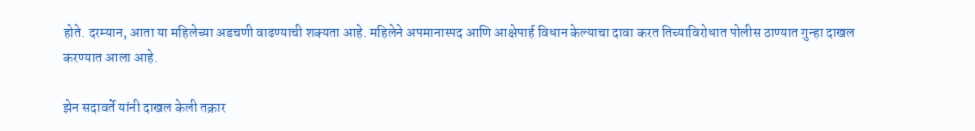होते. दरम्यान, आता या महिलेच्या अडचणी वाढण्याची शक्यता आहे. महिलेने अपमानास्पद आणि आक्षेपार्ह विधान केल्याचा दावा करत तिच्याविरोधात पोलीस ठाण्यात गुन्हा दाखल करण्यात आला आहे.

झेन सदावर्ते यांनी दाखल केली तक्रार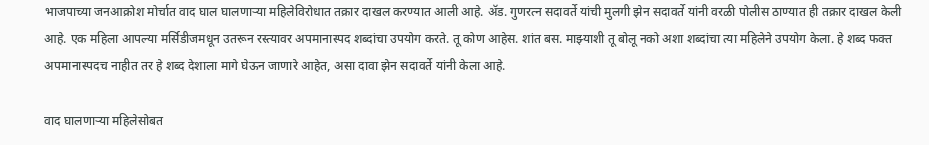भाजपाच्या जनआक्रोश मोर्चात वाद घाल घालणाऱ्या महिलेविरोधात तक्रार दाखल करण्यात आली आहे. ॲड. गुणरत्न सदावर्ते यांची मुलगी झेन सदावर्ते यांनी वरळी पोलीस ठाण्यात ही तक्रार दाखल केली आहे. एक महिला आपल्या मर्सिडीजमधून उतरून रस्त्यावर अपमानास्पद शब्दांचा उपयोग करते. तू कोण आहेस. शांत बस. माझ्याशी तू बोलू नको अशा शब्दांचा त्या महिलेने उपयोग केला. हे शब्द फक्त अपमानास्पदच नाहीत तर हे शब्द देशाला मागे घेऊन जाणारे आहेत, असा दावा झेन सदावर्ते यांनी केला आहे.

वाद घालणाऱ्या महिलेसोबत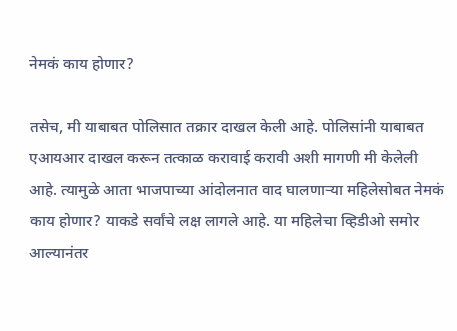नेमकं काय होणार?

तसेच, मी याबाबत पोलिसात तक्रार दाखल केली आहे. पोलिसांनी याबाबत एआयआर दाखल करून तत्काळ करावाई करावी अशी मागणी मी केलेली आहे. त्यामुळे आता भाजपाच्या आंदोलनात वाद घालणाऱ्या महिलेसोबत नेमकं काय होणार? याकडे सर्वांचे लक्ष लागले आहे. या महिलेचा व्हिडीओ समोर आल्यानंतर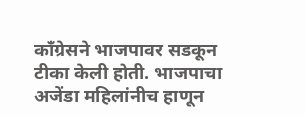काँग्रेसने भाजपावर सडकून टीका केली होती. भाजपाचा अजेंडा महिलांनीच हाणून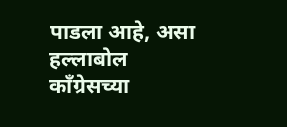पाडला आहे, असा हल्लाबोल काँग्रेसच्या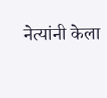नेत्यांनी केला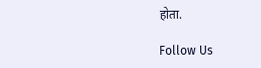होता.

Follow Us